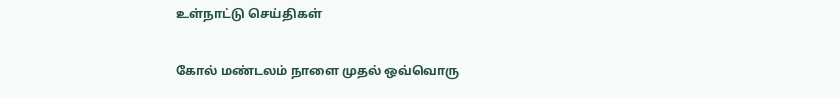உள்நாட்டு செய்திகள்

கோல் மண்டலம் நாளை முதல் ஒவ்வொரு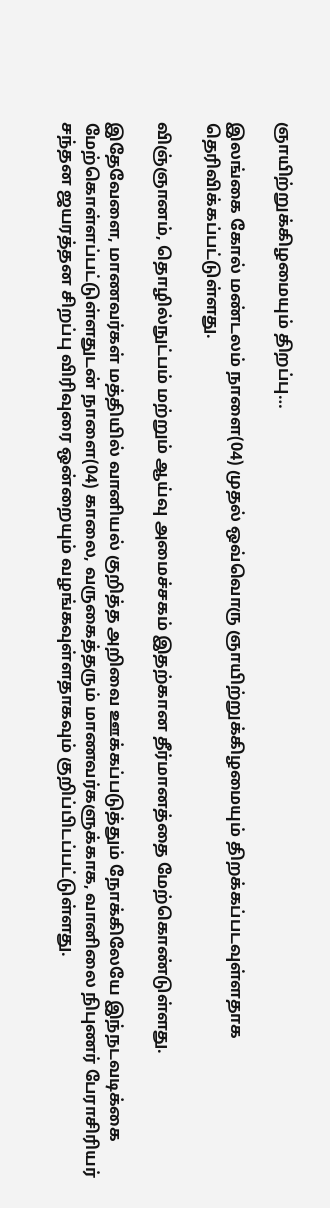ஞாயிற்றுக்கிழமையும் திறப்பு…

இலங்கை கோல் மண்டலம் நாளை(04) முதல் ஒவ்வொரு ஞாயிற்றுக்கிழமையும் திறக்கப்படவுள்ளதாக தெரிவிக்கப்பட்டுள்ளது.

விஞ்ஞானம், தொழில்நுட்பம் மற்றும் ஆய்வு அமைச்சகம் இதற்கான தீர்மானத்தை மேற்கொண்டுள்ளது.

இதேவேளை, மாணவர்கள் மத்தியில் வானியல் குறித்த அறிவை ஊக்கப்படுத்தும் நோக்கிலேயே இந்நடவடிக்கை மேற்கொள்ளப்பட்டுள்ளதுடன் நாளை(04) காலை, வருகைத்தரும் மாணவர்களுக்காக, வானிலை நிபுணர் பேராசிரியர் சந்தன ஜயரத்தன சிறப்பு விரிவுரை ஒன்றையும் வழங்கவுள்ளதாகவும் குறிப்பிடப்பட்டுள்ளது.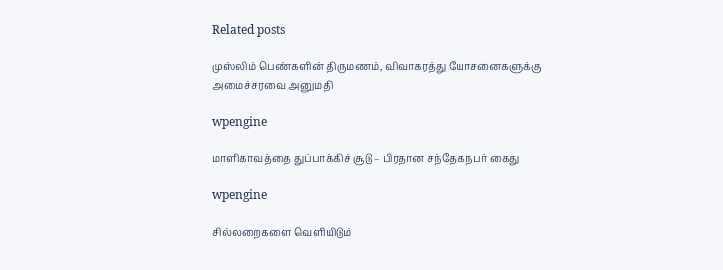Related posts

முஸ்லிம் பெண்களின் திருமணம், விவாகரத்து யோசனைகளுக்கு அமைச்சரவை அனுமதி

wpengine

மாளிகாவத்தை துப்பாக்கிச் சூடு – பிரதான சந்தேகநபர் கைது

wpengine

சில்லறைகளை வெளியிடும்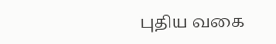புதிய வகை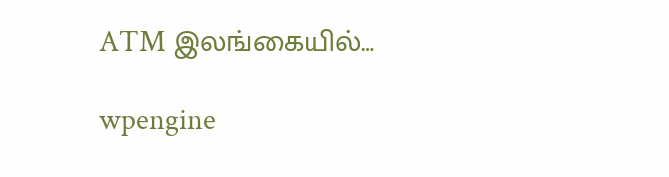ATM இலங்கையில்…

wpengine